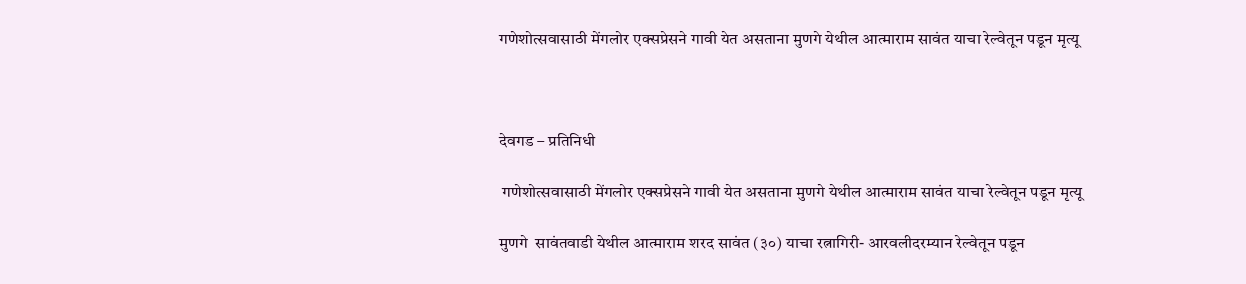गणेशोत्सवासाठी मेंगलोर एक्सप्रेसने गावी येत असताना मुणगे येथील आत्माराम सावंत याचा रेल्वेतून पडून मृत्यू



देवगड – प्रतिनिधी

 गणेशोत्सवासाठी मेंगलोर एक्सप्रेसने गावी येत असताना मुणगे येथील आत्माराम सावंत याचा रेल्वेतून पडून मृत्यू

मुणगे  सावंतवाडी येथील आत्माराम शरद सावंत (३०) याचा रत्नागिरी- आरवलीदरम्यान रेल्वेतून पडून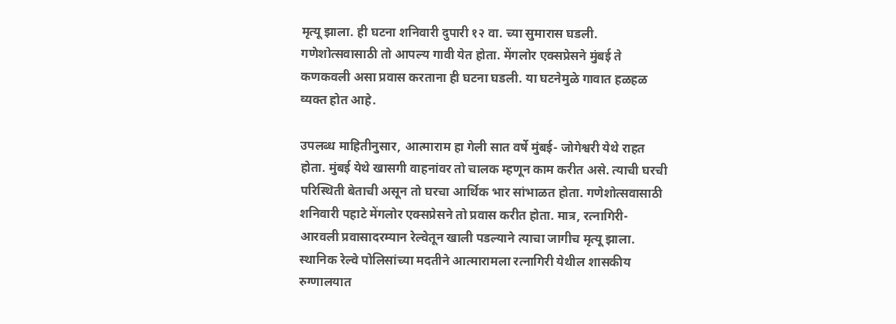मृत्यू झाला. ही घटना शनिवारी दुपारी १२ वा. च्या सुमारास घडली. गणेशोत्सवासाठी तो आपल्य गावी येत होता. मेंगलोर एक्सप्रेसने मुंबई ते कणकवली असा प्रवास करताना ही घटना घडली. या घटनेमुळे गावात हळहळ व्यक्त होत आहे.

उपलब्ध माहितीनुसार, आत्माराम हा गेली सात वर्षे मुंबई- जोगेश्वरी येथे राहत होता. मुंबई येथे खासगी वाहनांवर तो चालक म्हणून काम करीत असे. त्याची घरची परिस्थिती बेताची असून तो घरचा आर्थिक भार सांभाळत होता. गणेशोत्सवासाठी शनिवारी पहाटे मेंगलोर एक्सप्रेसने तो प्रवास करीत होता. मात्र, रत्नागिरी- आरवली प्रवासादरम्यान रेल्वेतून खाली पडल्याने त्याचा जागीच मृत्यू झाला. स्थानिक रेल्वे पोलिसांच्या मदतीने आत्मारामला रत्नागिरी येथील शासकीय रुग्णालयात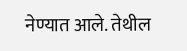नेण्यात आले. तेथील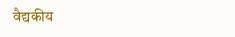वैद्यकीय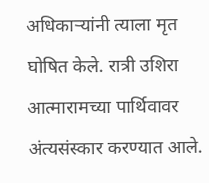अधिकाऱ्यांनी त्याला मृत घोषित केले. रात्री उशिरा आत्मारामच्या पार्थिवावर अंत्यसंस्कार करण्यात आले.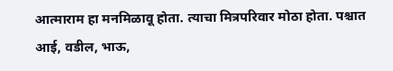आत्माराम हा मनमिळावू होता. त्याचा मित्रपरिवार मोठा होता. पश्चात आई, वडील, भाऊ,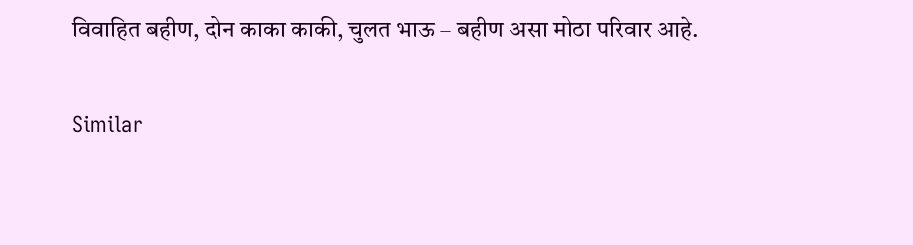विवाहित बहीण, दोन काका काकी, चुलत भाऊ – बहीण असा मोठा परिवार आहे.

Similar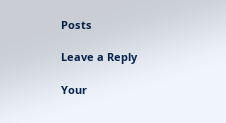Posts

Leave a Reply

Your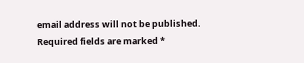email address will not be published. Required fields are marked *